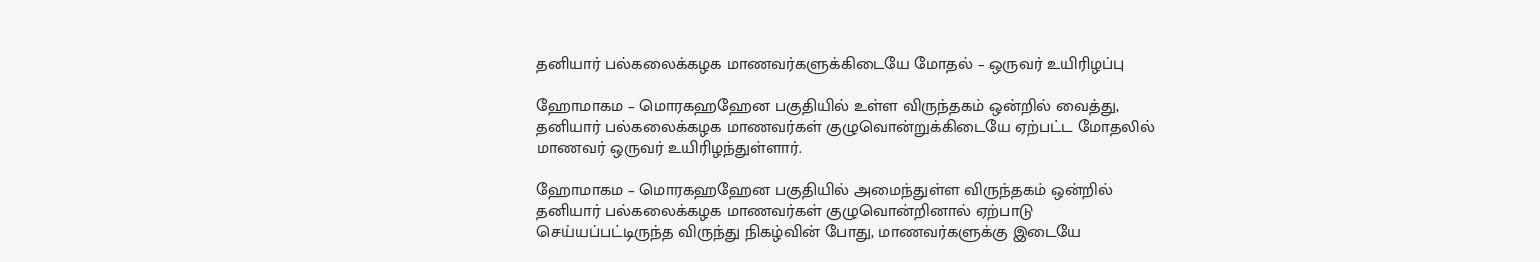தனியார் பல்கலைக்கழக மாணவர்களுக்கிடையே மோதல் – ஒருவர் உயிரிழப்பு

ஹோமாகம – மொரகஹஹேன பகுதியில் உள்ள விருந்தகம் ஒன்றில் வைத்து, தனியார் பல்கலைக்கழக மாணவர்கள் குழுவொன்றுக்கிடையே ஏற்பட்ட மோதலில் மாணவர் ஒருவர் உயிரிழந்துள்ளார்.

ஹோமாகம – மொரகஹஹேன பகுதியில் அமைந்துள்ள விருந்தகம் ஒன்றில் தனியார் பல்கலைக்கழக மாணவர்கள் குழுவொன்றினால் ஏற்பாடு செய்யப்பட்டிருந்த விருந்து நிகழ்வின் போது, மாணவர்களுக்கு இடையே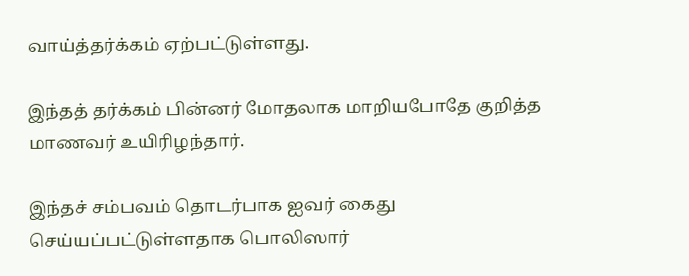வாய்த்தர்க்கம் ஏற்பட்டுள்ளது.

இந்தத் தர்க்கம் பின்னர் மோதலாக மாறியபோதே குறித்த மாணவர் உயிரிழந்தார்.

இந்தச் சம்பவம் தொடர்பாக ஐவர் கைது செய்யப்பட்டுள்ளதாக பொலிஸார்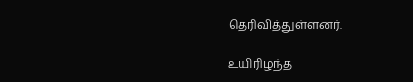தெரிவித்துள்ளனர்.

உயிரிழந்த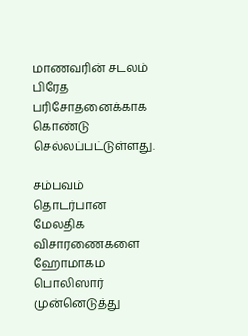மாணவரின் சடலம் பிரேத பரிசோதனைக்காக கொண்டு செல்லப்பட்டுள்ளது.

சம்பவம் தொடர்பான மேலதிக விசாரணைகளை ஹோமாகம பொலிஸார் முன்னெடுத்து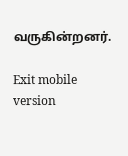வருகின்றனர்.

Exit mobile version